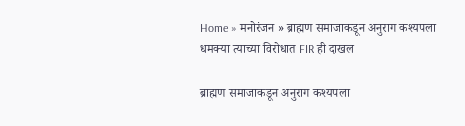Home » मनोरंजन » ब्राह्मण समाजाकडून अनुराग कश्यपला धमक्या त्याच्या विरोधात FIR ही दाखल

ब्राह्मण समाजाकडून अनुराग कश्यपला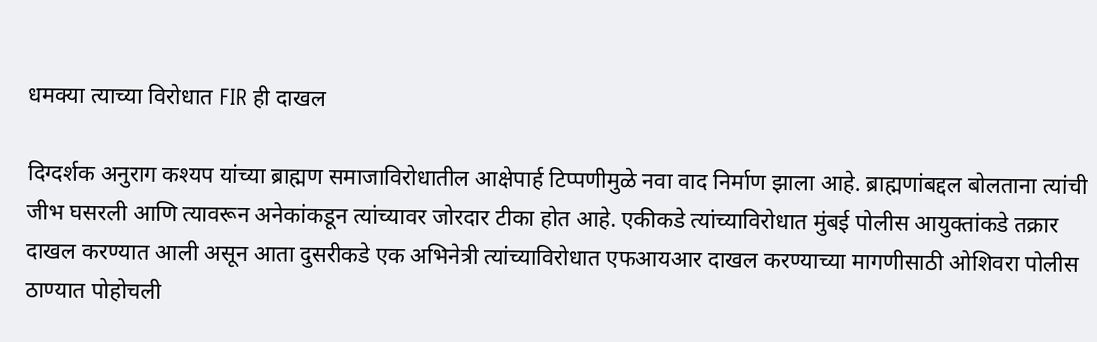धमक्या त्याच्या विरोधात FIR ही दाखल

दिग्दर्शक अनुराग कश्यप यांच्या ब्राह्मण समाजाविरोधातील आक्षेपार्ह टिप्पणीमुळे नवा वाद निर्माण झाला आहे. ब्राह्मणांबद्दल बोलताना त्यांची जीभ घसरली आणि त्यावरून अनेकांकडून त्यांच्यावर जोरदार टीका होत आहे. एकीकडे त्यांच्याविरोधात मुंबई पोलीस आयुक्तांकडे तक्रार दाखल करण्यात आली असून आता दुसरीकडे एक अभिनेत्री त्यांच्याविरोधात एफआयआर दाखल करण्याच्या मागणीसाठी ओशिवरा पोलीस ठाण्यात पोहोचली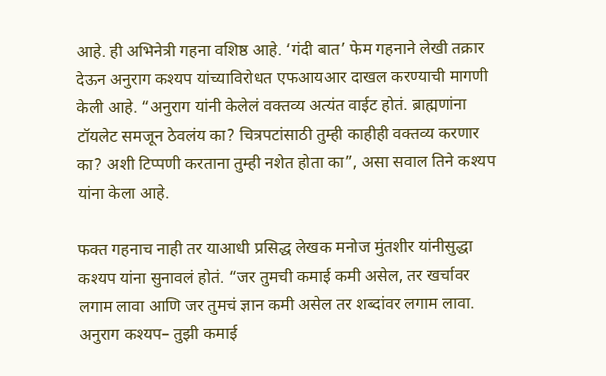आहे. ही अभिनेत्री गहना वशिष्ठ आहे. ‘गंदी बात’ फेम गहनाने लेखी तक्रार देऊन अनुराग कश्यप यांच्याविरोधत एफआयआर दाखल करण्याची मागणी केली आहे. “अनुराग यांनी केलेलं वक्तव्य अत्यंत वाईट होतं. ब्राह्मणांना टॉयलेट समजून ठेवलंय का? चित्रपटांसाठी तुम्ही काहीही वक्तव्य करणार का? अशी टिप्पणी करताना तुम्ही नशेत होता का”, असा सवाल तिने कश्यप यांना केला आहे.

फक्त गहनाच नाही तर याआधी प्रसिद्ध लेखक मनोज मुंतशीर यांनीसुद्धा कश्यप यांना सुनावलं होतं. “जर तुमची कमाई कमी असेल, तर खर्चावर लगाम लावा आणि जर तुमचं ज्ञान कमी असेल तर शब्दांवर लगाम लावा. अनुराग कश्यप– तुझी कमाई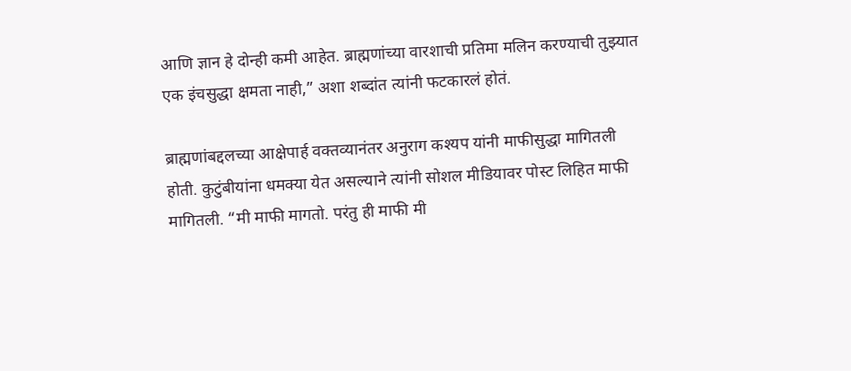आणि ज्ञान हे दोन्ही कमी आहेत. ब्राह्मणांच्या वारशाची प्रतिमा मलिन करण्याची तुझ्यात एक इंचसुद्धा क्षमता नाही,” अशा शब्दांत त्यांनी फटकारलं होतं.

ब्राह्मणांबद्दलच्या आक्षेपार्ह वक्तव्यानंतर अनुराग कश्यप यांनी माफीसुद्धा मागितली होती. कुटुंबीयांना धमक्या येत असल्याने त्यांनी सोशल मीडियावर पोस्ट लिहित माफी मागितली. “मी माफी मागतो. परंतु ही माफी मी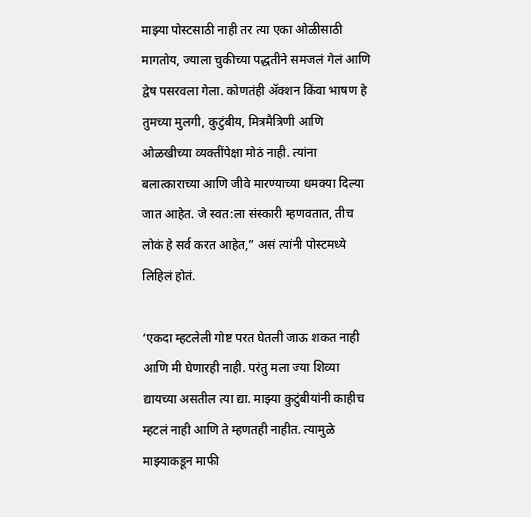माझ्या पोस्टसाठी नाही तर त्या एका ओळीसाठी मागतोय, ज्याला चुकीच्या पद्धतीने समजलं गेलं आणि द्वेष पसरवला गेला. कोणतंही ॲक्शन किंवा भाषण हे तुमच्या मुलगी, कुटुंबीय, मित्रमैत्रिणी आणि ओळखीच्या व्यक्तींपेक्षा मोठं नाही. त्यांना बलात्काराच्या आणि जीवे मारण्याच्या धमक्या दिल्या जात आहेत. जे स्वत:ला संस्कारी म्हणवतात, तीच लोकं हे सर्व करत आहेत,” असं त्यांनी पोस्टमध्ये लिहिलं होतं.

‘एकदा म्हटलेली गोष्ट परत घेतली जाऊ शकत नाही आणि मी घेणारही नाही. परंतु मला ज्या शिव्या द्यायच्या असतील त्या द्या. माझ्या कुटुंबीयांनी काहीच म्हटलं नाही आणि ते म्हणतही नाहीत. त्यामुळे माझ्याकडून माफी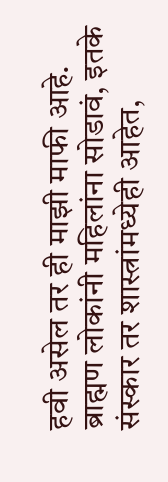हवी असेल तर ही माझी माफी आहे. ब्राह्मण लोकांनी महिलांना सोडावं, इतके संस्कार तर शास्त्रांमध्येही आहेत,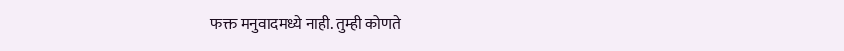फक्त मनुवादमध्ये नाही. तुम्ही कोणते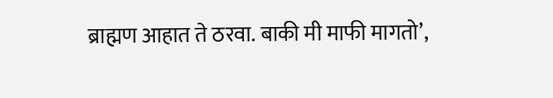ब्राह्मण आहात ते ठरवा. बाकी मी माफी मागतो’,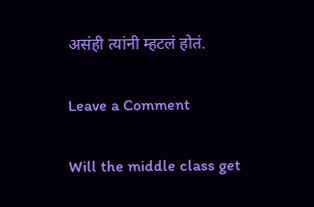असंही त्यांनी म्हटलं होतं.

Leave a Comment

Will the middle class get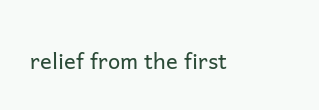relief from the first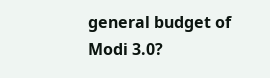general budget of Modi 3.0?